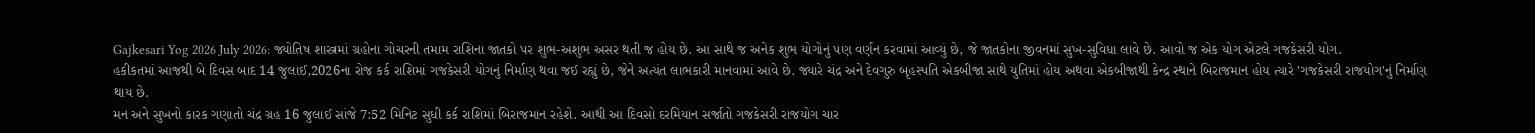Gajkesari Yog 2026 July 2026: જ્યોતિષ શાસ્ત્રમાં ગ્રહોના ગોચરની તમામ રાશિના જાતકો પર શુભ-અશુભ અસર થતી જ હોય છે. આ સાથે જ અનેક શુભ યોગોનું પણ વર્ણન કરવામાં આવ્યું છે, જે જાતકોના જીવનમાં સુખ-સુવિધા લાવે છે. આવો જ એક યોગ એટલે ગજકેસરી યોગ.
હકીકતમાં આજથી બે દિવસ બાદ 14 જુલાઈ,2026ના રોજ કર્ક રાશિમાં ગજકેસરી યોગનું નિર્માણ થવા જઈ રહ્યું છે, જેને અત્યંત લાભકારી માનવામાં આવે છે. જ્યારે ચંદ્ર અને દેવગુરુ બૃહસ્પતિ એકબીજા સાથે યુતિમાં હોય અથવા એકબીજાથી કેન્દ્ર સ્થાને બિરાજમાન હોય ત્યારે 'ગજકેસરી રાજયોગ'નું નિર્માણ થાય છે.
મન અને સુખનો કારક ગણાતો ચંદ્ર ગ્રહ 16 જુલાઈ સાંજે 7:52 મિનિટ સુધી કર્ક રાશિમાં બિરાજમાન રહેશે. આથી આ દિવસો દરમિયાન સર્જાતો ગજકેસરી રાજયોગ ચાર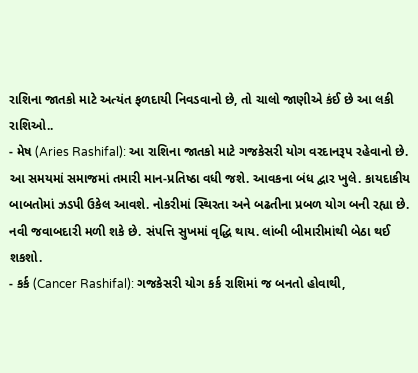રાશિના જાતકો માટે અત્યંત ફળદાયી નિવડવાનો છે, તો ચાલો જાણીએ કંઈ છે આ લકી રાશિઓ..
- મેષ (Aries Rashifal): આ રાશિના જાતકો માટે ગજકેસરી યોગ વરદાનરૂપ રહેવાનો છે. આ સમયમાં સમાજમાં તમારી માન-પ્રતિષ્ઠા વધી જશે. આવકના બંધ દ્વાર ખુલે. કાયદાકીય બાબતોમાં ઝડપી ઉકેલ આવશે. નોકરીમાં સ્થિરતા અને બઢતીના પ્રબળ યોગ બની રહ્યા છે. નવી જવાબદારી મળી શકે છે. સંપત્તિ સુખમાં વૃદ્ધિ થાય. લાંબી બીમારીમાંથી બેઠા થઈ શકશો.
- કર્ક (Cancer Rashifal): ગજકેસરી યોગ કર્ક રાશિમાં જ બનતો હોવાથી,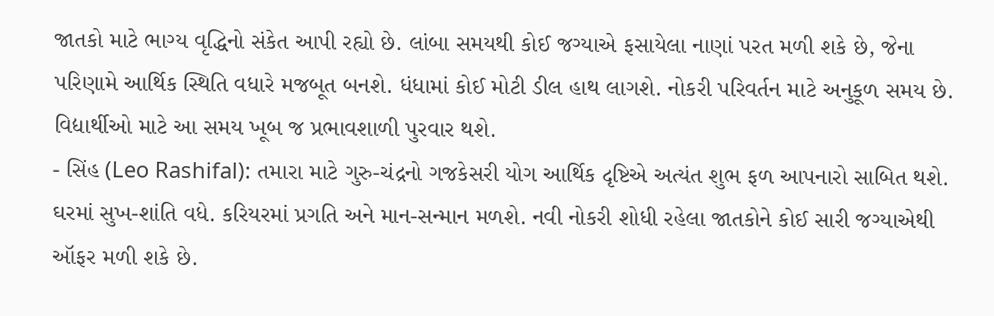જાતકો માટે ભાગ્ય વૃદ્ધિનો સંકેત આપી રહ્યો છે. લાંબા સમયથી કોઈ જગ્યાએ ફસાયેલા નાણાં પરત મળી શકે છે, જેના પરિણામે આર્થિક સ્થિતિ વધારે મજબૂત બનશે. ધંધામાં કોઈ મોટી ડીલ હાથ લાગશે. નોકરી પરિવર્તન માટે અનુકૂળ સમય છે. વિદ્યાર્થીઓ માટે આ સમય ખૂબ જ પ્રભાવશાળી પુરવાર થશે.
- સિંહ (Leo Rashifal): તમારા માટે ગુરુ-ચંદ્રનો ગજકેસરી યોગ આર્થિક દૃષ્ટિએ અત્યંત શુભ ફળ આપનારો સાબિત થશે. ઘરમાં સુખ-શાંતિ વધે. કરિયરમાં પ્રગતિ અને માન-સન્માન મળશે. નવી નોકરી શોધી રહેલા જાતકોને કોઈ સારી જગ્યાએથી ઑફર મળી શકે છે.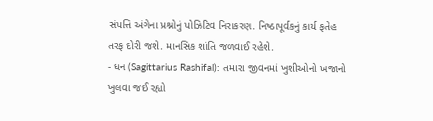સંપત્તિ અંગેના પ્રશ્નોનું પોઝિટિવ નિરાકરણ. નિષ્ઠાપૂર્વકનું કાર્ય ફતેહ તરફ દોરી જશે. માનસિક શાંતિ જળવાઈ રહેશે.
- ધન (Sagittarius Rashifal): તમારા જીવનમાં ખુશીઓનો ખજાનો ખુલવા જઈ રહ્યો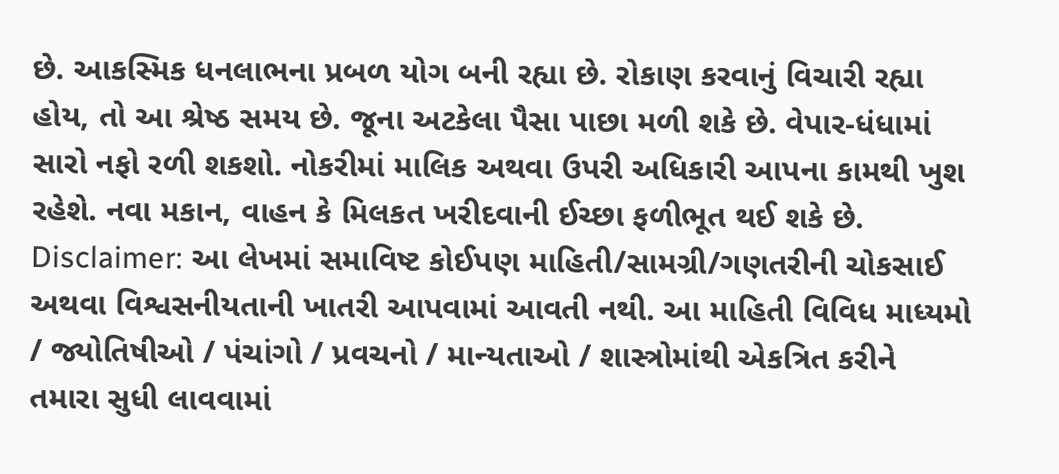છે. આકસ્મિક ધનલાભના પ્રબળ યોગ બની રહ્યા છે. રોકાણ કરવાનું વિચારી રહ્યા હોય, તો આ શ્રેષ્ઠ સમય છે. જૂના અટકેલા પૈસા પાછા મળી શકે છે. વેપાર-ધંધામાં સારો નફો રળી શકશો. નોકરીમાં માલિક અથવા ઉપરી અધિકારી આપના કામથી ખુશ રહેશે. નવા મકાન, વાહન કે મિલકત ખરીદવાની ઈચ્છા ફળીભૂત થઈ શકે છે.
Disclaimer: આ લેખમાં સમાવિષ્ટ કોઈપણ માહિતી/સામગ્રી/ગણતરીની ચોકસાઈ અથવા વિશ્વસનીયતાની ખાતરી આપવામાં આવતી નથી. આ માહિતી વિવિધ માધ્યમો / જ્યોતિષીઓ / પંચાંગો / પ્રવચનો / માન્યતાઓ / શાસ્ત્રોમાંથી એકત્રિત કરીને તમારા સુધી લાવવામાં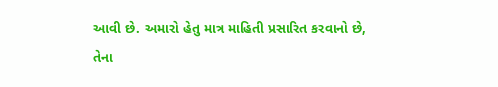આવી છે. અમારો હેતુ માત્ર માહિતી પ્રસારિત કરવાનો છે, તેના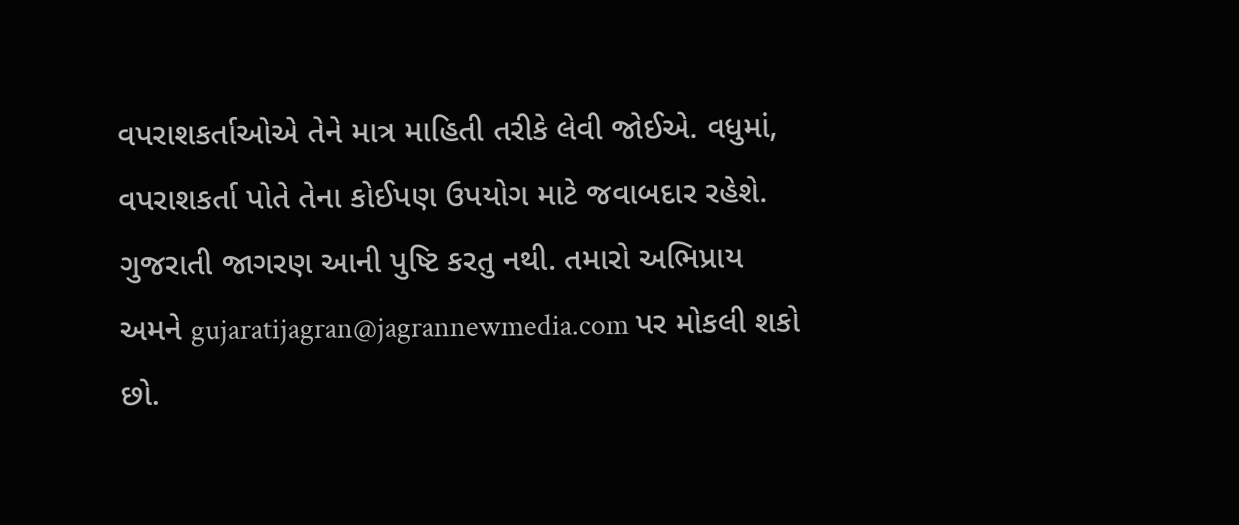વપરાશકર્તાઓએ તેને માત્ર માહિતી તરીકે લેવી જોઈએ. વધુમાં, વપરાશકર્તા પોતે તેના કોઈપણ ઉપયોગ માટે જવાબદાર રહેશે. ગુજરાતી જાગરણ આની પુષ્ટિ કરતુ નથી. તમારો અભિપ્રાય અમને gujaratijagran@jagrannewmedia.com પર મોકલી શકો છો.